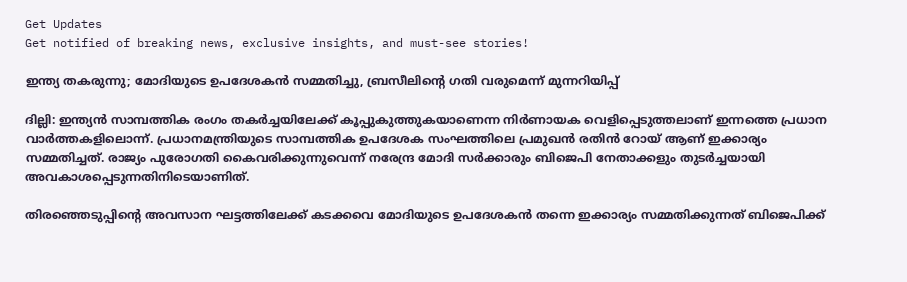Get Updates
Get notified of breaking news, exclusive insights, and must-see stories!

ഇന്ത്യ തകരുന്നു; മോദിയുടെ ഉപദേശകന്‍ സമ്മതിച്ചു, ബ്രസീലിന്റെ ഗതി വരുമെന്ന് മുന്നറിയിപ്പ്

ദില്ലി: ഇന്ത്യന്‍ സാമ്പത്തിക രംഗം തകര്‍ച്ചയിലേക്ക് കൂപ്പുകുത്തുകയാണെന്ന നിര്‍ണായക വെളിപ്പെടുത്തലാണ് ഇന്നത്തെ പ്രധാന വാര്‍ത്തകളിലൊന്ന്. പ്രധാനമന്ത്രിയുടെ സാമ്പത്തിക ഉപദേശക സംഘത്തിലെ പ്രമുഖന്‍ രതിന്‍ റോയ് ആണ് ഇക്കാര്യം സമ്മതിച്ചത്. രാജ്യം പുരോഗതി കൈവരിക്കുന്നുവെന്ന് നരേന്ദ്ര മോദി സര്‍ക്കാരും ബിജെപി നേതാക്കളും തുടര്‍ച്ചയായി അവകാശപ്പെടുന്നതിനിടെയാണിത്.

തിരഞ്ഞെടുപ്പിന്റെ അവസാന ഘട്ടത്തിലേക്ക് കടക്കവെ മോദിയുടെ ഉപദേശകന്‍ തന്നെ ഇക്കാര്യം സമ്മതിക്കുന്നത് ബിജെപിക്ക്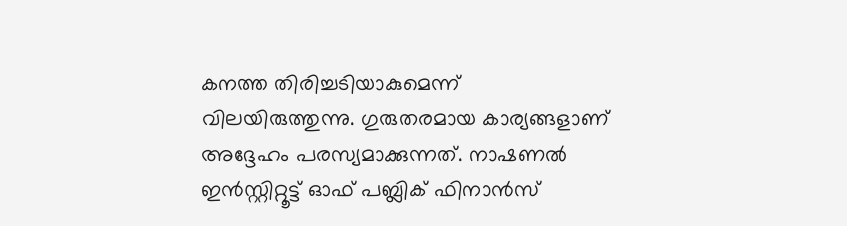കനത്ത തിരിച്ചടിയാകുമെന്ന് വിലയിരുത്തുന്നു. ഗുരുതരമായ കാര്യങ്ങളാണ് അദ്ദേഹം പരസ്യമാക്കുന്നത്. നാഷണല്‍ ഇന്‍സ്റ്റിറ്റൂട്ട് ഓഫ് പബ്ലിക് ഫിനാന്‍സ്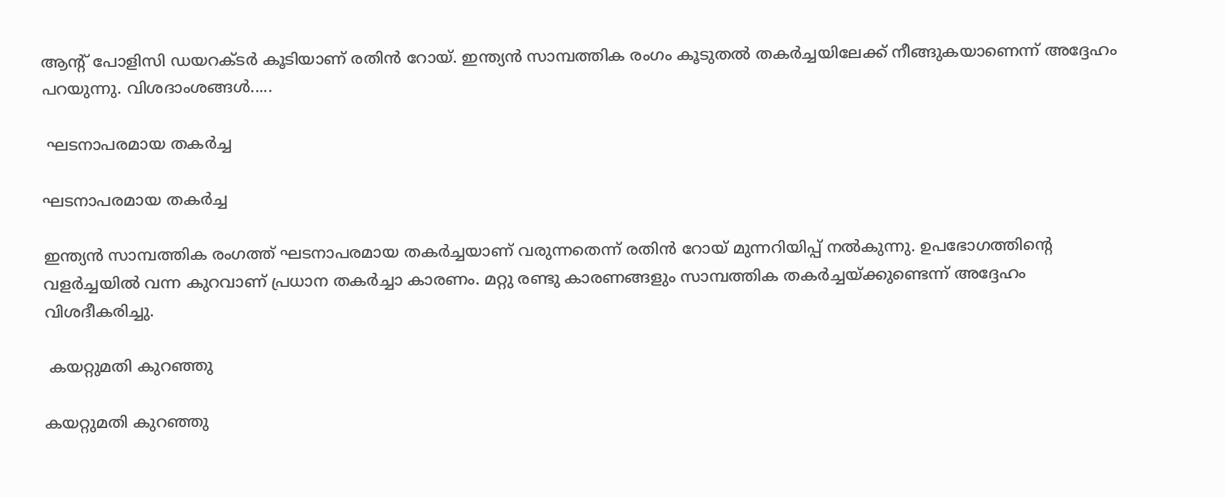ആന്റ് പോളിസി ഡയറക്ടര്‍ കൂടിയാണ് രതിന്‍ റോയ്. ഇന്ത്യന്‍ സാമ്പത്തിക രംഗം കൂടുതല്‍ തകര്‍ച്ചയിലേക്ക് നീങ്ങുകയാണെന്ന് അദ്ദേഹം പറയുന്നു. വിശദാംശങ്ങള്‍.....

 ഘടനാപരമായ തകര്‍ച്ച

ഘടനാപരമായ തകര്‍ച്ച

ഇന്ത്യന്‍ സാമ്പത്തിക രംഗത്ത് ഘടനാപരമായ തകര്‍ച്ചയാണ് വരുന്നതെന്ന് രതിന്‍ റോയ് മുന്നറിയിപ്പ് നല്‍കുന്നു. ഉപഭോഗത്തിന്റെ വളര്‍ച്ചയില്‍ വന്ന കുറവാണ് പ്രധാന തകര്‍ച്ചാ കാരണം. മറ്റു രണ്ടു കാരണങ്ങളും സാമ്പത്തിക തകര്‍ച്ചയ്ക്കുണ്ടെന്ന് അദ്ദേഹം വിശദീകരിച്ചു.

 കയറ്റുമതി കുറഞ്ഞു

കയറ്റുമതി കുറഞ്ഞു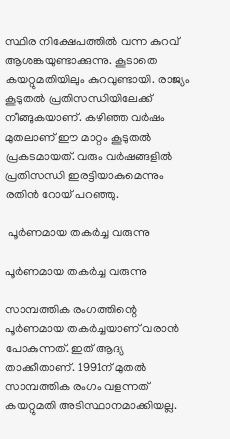സ്ഥിര നിക്ഷേപത്തില്‍ വന്ന കുറവ് ആശങ്കയുണ്ടാക്കുന്നു. കൂടാതെ കയറ്റുമതിയിലും കുറവുണ്ടായി. രാജ്യം കൂടുതല്‍ പ്രതിസന്ധിയിലേക്ക് നീങ്ങുകയാണ്. കഴിഞ്ഞ വര്‍ഷം മുതലാണ് ഈ മാറ്റം കൂടുതല്‍ പ്രകടമായത്. വരും വര്‍ഷങ്ങളില്‍ പ്രതിസന്ധി ഇരട്ടിയാകുമെന്നും രതിന്‍ റോയ് പറഞ്ഞു.

 പൂര്‍ണമായ തകര്‍ച്ച വരുന്നു

പൂര്‍ണമായ തകര്‍ച്ച വരുന്നു

സാമ്പത്തിക രംഗത്തിന്റെ പൂര്‍ണമായ തകര്‍ച്ചയാണ് വരാന്‍ പോകുന്നത്. ഇത് ആദ്യ താക്കീതാണ്. 1991ന് മുതല്‍ സാമ്പത്തിക രംഗം വളന്നത് കയറ്റുമതി അടിസ്ഥാനമാക്കിയല്ല.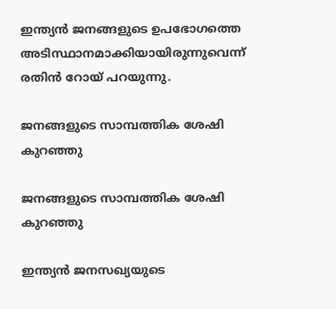ഇന്ത്യന്‍ ജനങ്ങളുടെ ഉപഭോഗത്തെ അടിസ്ഥാനമാക്കിയായിരുന്നുവെന്ന് രതിന്‍ റോയ് പറയുന്നു.

ജനങ്ങളുടെ സാമ്പത്തിക ശേഷി കുറഞ്ഞു

ജനങ്ങളുടെ സാമ്പത്തിക ശേഷി കുറഞ്ഞു

ഇന്ത്യന്‍ ജനസഖ്യയുടെ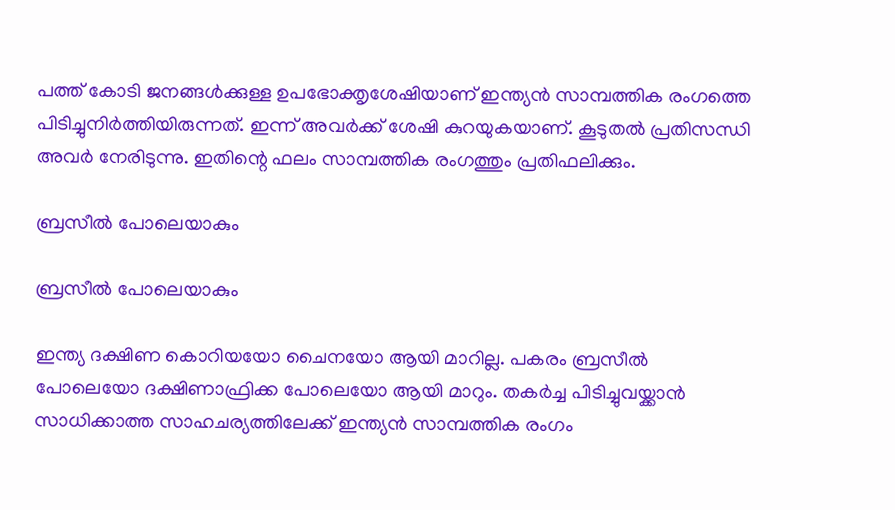പത്ത് കോടി ജനങ്ങള്‍ക്കുള്ള ഉപഭോക്തൃശേഷിയാണ് ഇന്ത്യന്‍ സാമ്പത്തിക രംഗത്തെ പിടിച്ചുനിര്‍ത്തിയിരുന്നത്. ഇന്ന് അവര്‍ക്ക് ശേഷി കുറയുകയാണ്. കൂടുതല്‍ പ്രതിസന്ധി അവര്‍ നേരിടുന്നു. ഇതിന്റെ ഫലം സാമ്പത്തിക രംഗത്തും പ്രതിഫലിക്കും.

ബ്രസീല്‍ പോലെയാകും

ബ്രസീല്‍ പോലെയാകും

ഇന്ത്യ ദക്ഷിണ കൊറിയയോ ചൈനയോ ആയി മാറില്ല. പകരം ബ്രസീല്‍ പോലെയോ ദക്ഷിണാഫ്രിക്ക പോലെയോ ആയി മാറും. തകര്‍ച്ച പിടിച്ചുവയ്ക്കാന്‍ സാധിക്കാത്ത സാഹചര്യത്തിലേക്ക് ഇന്ത്യന്‍ സാമ്പത്തിക രംഗം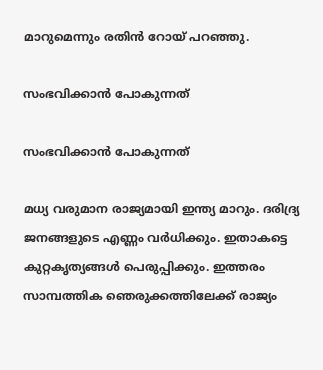മാറുമെന്നും രതിന്‍ റോയ് പറഞ്ഞു.

സംഭവിക്കാന്‍ പോകുന്നത്

സംഭവിക്കാന്‍ പോകുന്നത്

മധ്യ വരുമാന രാജ്യമായി ഇന്ത്യ മാറും. ദരിദ്ര്യ ജനങ്ങളുടെ എണ്ണം വര്‍ധിക്കും. ഇതാകട്ടെ കുറ്റകൃത്യങ്ങള്‍ പെരുപ്പിക്കും. ഇത്തരം സാമ്പത്തിക ഞെരുക്കത്തിലേക്ക് രാജ്യം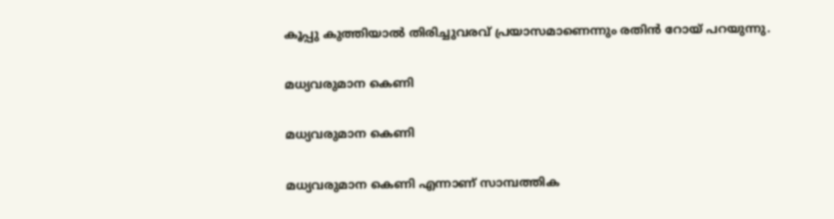കൂപ്പു കുത്തിയാല്‍ തിരിച്ചുവരവ് പ്രയാസമാണെന്നും രതിന്‍ റോയ് പറയുന്നു.

മധ്യവരുമാന കെണി

മധ്യവരുമാന കെണി

മധ്യവരുമാന കെണി എന്നാണ് സാമ്പത്തിക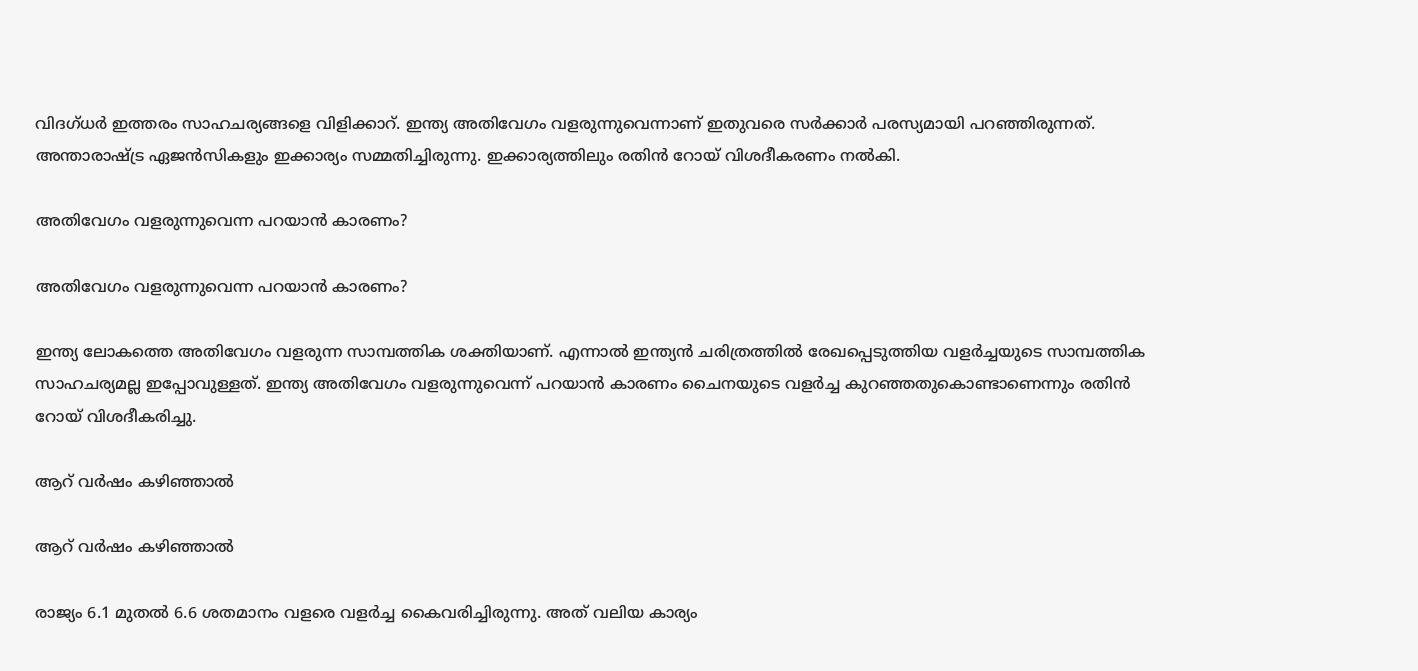വിദഗ്ധര്‍ ഇത്തരം സാഹചര്യങ്ങളെ വിളിക്കാറ്. ഇന്ത്യ അതിവേഗം വളരുന്നുവെന്നാണ് ഇതുവരെ സര്‍ക്കാര്‍ പരസ്യമായി പറഞ്ഞിരുന്നത്. അന്താരാഷ്ട്ര ഏജന്‍സികളും ഇക്കാര്യം സമ്മതിച്ചിരുന്നു. ഇക്കാര്യത്തിലും രതിന്‍ റോയ് വിശദീകരണം നല്‍കി.

അതിവേഗം വളരുന്നുവെന്ന പറയാന്‍ കാരണം?

അതിവേഗം വളരുന്നുവെന്ന പറയാന്‍ കാരണം?

ഇന്ത്യ ലോകത്തെ അതിവേഗം വളരുന്ന സാമ്പത്തിക ശക്തിയാണ്. എന്നാല്‍ ഇന്ത്യന്‍ ചരിത്രത്തില്‍ രേഖപ്പെടുത്തിയ വളര്‍ച്ചയുടെ സാമ്പത്തിക സാഹചര്യമല്ല ഇപ്പോവുള്ളത്. ഇന്ത്യ അതിവേഗം വളരുന്നുവെന്ന് പറയാന്‍ കാരണം ചൈനയുടെ വളര്‍ച്ച കുറഞ്ഞതുകൊണ്ടാണെന്നും രതിന്‍ റോയ് വിശദീകരിച്ചു.

ആറ് വര്‍ഷം കഴിഞ്ഞാല്‍

ആറ് വര്‍ഷം കഴിഞ്ഞാല്‍

രാജ്യം 6.1 മുതല്‍ 6.6 ശതമാനം വളരെ വളര്‍ച്ച കൈവരിച്ചിരുന്നു. അത് വലിയ കാര്യം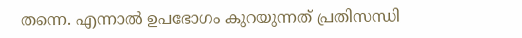തന്നെ. എന്നാല്‍ ഉപഭോഗം കുറയുന്നത് പ്രതിസന്ധി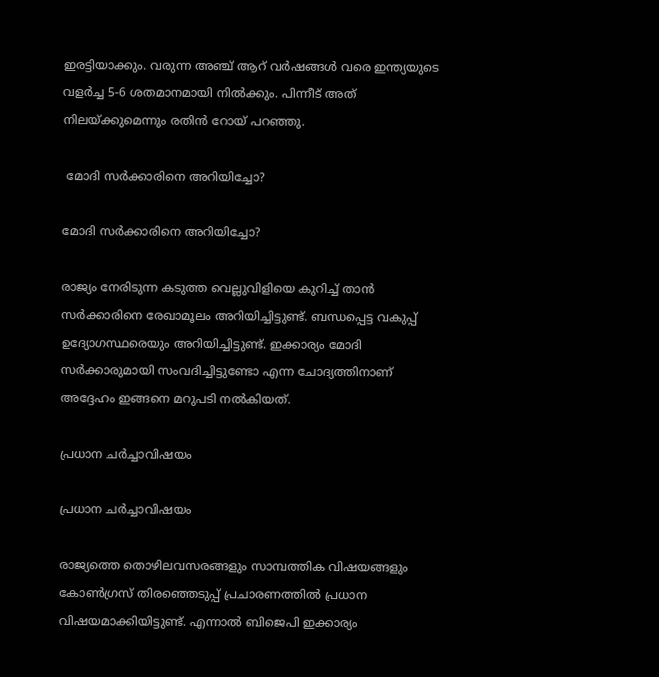ഇരട്ടിയാക്കും. വരുന്ന അഞ്ച് ആറ് വര്‍ഷങ്ങള്‍ വരെ ഇന്ത്യയുടെ വളര്‍ച്ച 5-6 ശതമാനമായി നില്‍ക്കും. പിന്നീട് അത് നിലയ്ക്കുമെന്നും രതിന്‍ റോയ് പറഞ്ഞു.

 മോദി സര്‍ക്കാരിനെ അറിയിച്ചോ?

മോദി സര്‍ക്കാരിനെ അറിയിച്ചോ?

രാജ്യം നേരിടുന്ന കടുത്ത വെല്ലുവിളിയെ കുറിച്ച് താന്‍ സര്‍ക്കാരിനെ രേഖാമൂലം അറിയിച്ചിട്ടുണ്ട്. ബന്ധപ്പെട്ട വകുപ്പ് ഉദ്യോഗസ്ഥരെയും അറിയിച്ചിട്ടുണ്ട്. ഇക്കാര്യം മോദി സര്‍ക്കാരുമായി സംവദിച്ചിട്ടുണ്ടോ എന്ന ചോദ്യത്തിനാണ് അദ്ദേഹം ഇങ്ങനെ മറുപടി നല്‍കിയത്.

പ്രധാന ചര്‍ച്ചാവിഷയം

പ്രധാന ചര്‍ച്ചാവിഷയം

രാജ്യത്തെ തൊഴിലവസരങ്ങളും സാമ്പത്തിക വിഷയങ്ങളും കോണ്‍ഗ്രസ് തിരഞ്ഞെടുപ്പ് പ്രചാരണത്തില്‍ പ്രധാന വിഷയമാക്കിയിട്ടുണ്ട്. എന്നാല്‍ ബിജെപി ഇക്കാര്യം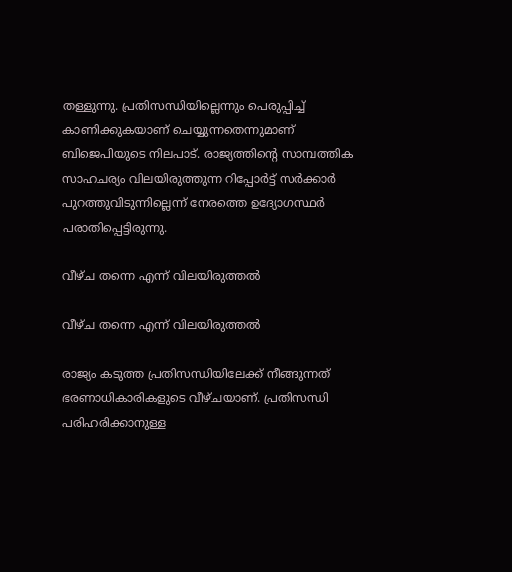തള്ളുന്നു. പ്രതിസന്ധിയില്ലെന്നും പെരുപ്പിച്ച് കാണിക്കുകയാണ് ചെയ്യുന്നതെന്നുമാണ് ബിജെപിയുടെ നിലപാട്. രാജ്യത്തിന്റെ സാമ്പത്തിക സാഹചര്യം വിലയിരുത്തുന്ന റിപ്പോര്‍ട്ട് സര്‍ക്കാര്‍ പുറത്തുവിടുന്നില്ലെന്ന് നേരത്തെ ഉദ്യോഗസ്ഥര്‍ പരാതിപ്പെട്ടിരുന്നു.

വീഴ്ച തന്നെ എന്ന് വിലയിരുത്തല്‍

വീഴ്ച തന്നെ എന്ന് വിലയിരുത്തല്‍

രാജ്യം കടുത്ത പ്രതിസന്ധിയിലേക്ക് നീങ്ങുന്നത് ഭരണാധികാരികളുടെ വീഴ്ചയാണ്. പ്രതിസന്ധി പരിഹരിക്കാനുള്ള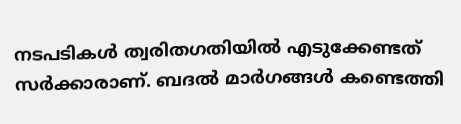നടപടികള്‍ ത്വരിതഗതിയില്‍ എടുക്കേണ്ടത് സര്‍ക്കാരാണ്. ബദല്‍ മാര്‍ഗങ്ങള്‍ കണ്ടെത്തി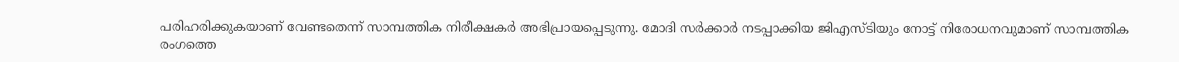പരിഹരിക്കുകയാണ് വേണ്ടതെന്ന് സാമ്പത്തിക നിരീക്ഷകര്‍ അഭിപ്രായപ്പെടുന്നു. മോദി സര്‍ക്കാര്‍ നടപ്പാക്കിയ ജിഎസ്ടിയും നോട്ട് നിരോധനവുമാണ് സാമ്പത്തിക രംഗത്തെ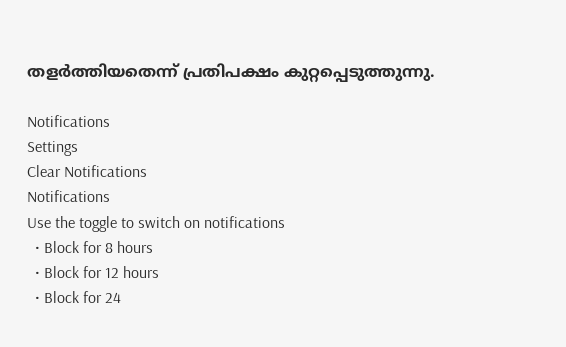തളര്‍ത്തിയതെന്ന് പ്രതിപക്ഷം കുറ്റപ്പെടുത്തുന്നു.

Notifications
Settings
Clear Notifications
Notifications
Use the toggle to switch on notifications
  • Block for 8 hours
  • Block for 12 hours
  • Block for 24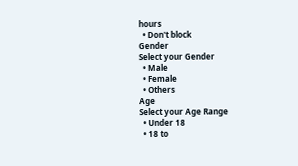hours
  • Don't block
Gender
Select your Gender
  • Male
  • Female
  • Others
Age
Select your Age Range
  • Under 18
  • 18 to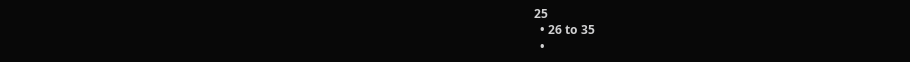25
  • 26 to 35
  •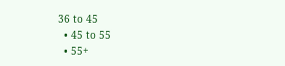36 to 45
  • 45 to 55
  • 55+